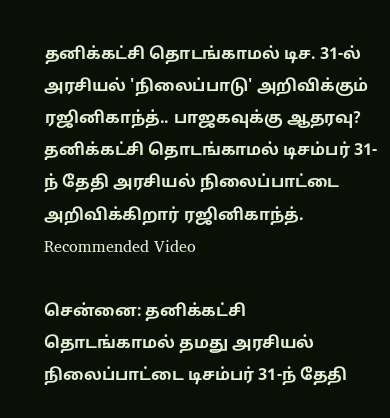தனிக்கட்சி தொடங்காமல் டிச. 31-ல் அரசியல் 'நிலைப்பாடு' அறிவிக்கும் ரஜினிகாந்த்.. பாஜகவுக்கு ஆதரவு?
தனிக்கட்சி தொடங்காமல் டிசம்பர் 31-ந் தேதி அரசியல் நிலைப்பாட்டை அறிவிக்கிறார் ரஜினிகாந்த்.
Recommended Video

சென்னை: தனிக்கட்சி தொடங்காமல் தமது அரசியல் நிலைப்பாட்டை டிசம்பர் 31-ந் தேதி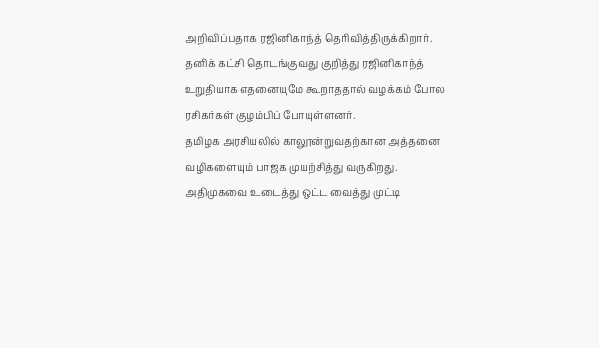அறிவிப்பதாக ரஜினிகாந்த் தெரிவித்திருக்கிறார். தனிக் கட்சி தொடங்குவது குறித்து ரஜினிகாந்த் உறுதியாக எதனையுமே கூறாததால் வழக்கம் போல ரசிகர்கள் குழம்பிப் போயுள்ளனர்.
தமிழக அரசியலில் காலூன்றுவதற்கான அத்தனை வழிகளையும் பாஜக முயற்சித்து வருகிறது. அதிமுகவை உடைத்து ஒட்ட வைத்து முட்டி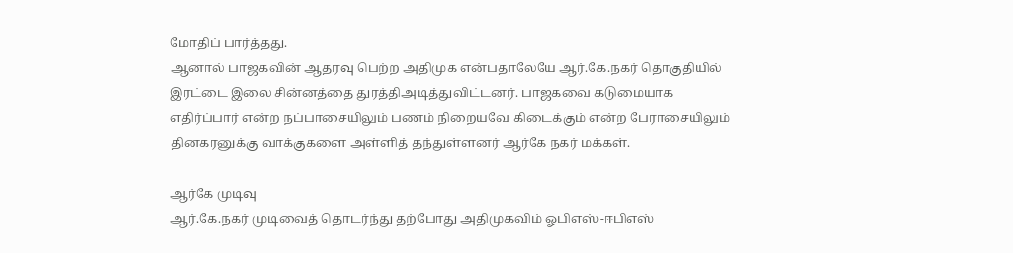மோதிப் பார்த்தது.
ஆனால் பாஜகவின் ஆதரவு பெற்ற அதிமுக என்பதாலேயே ஆர்.கே.நகர் தொகுதியில் இரட்டை இலை சின்னத்தை துரத்திஅடித்துவிட்டனர். பாஜகவை கடுமையாக எதிர்ப்பார் என்ற நப்பாசையிலும் பணம் நிறையவே கிடைக்கும் என்ற பேராசையிலும் தினகரனுக்கு வாக்குகளை அள்ளித் தந்துள்ளனர் ஆர்கே நகர் மக்கள்.

ஆர்கே முடிவு
ஆர்.கே.நகர் முடிவைத் தொடர்ந்து தற்போது அதிமுகவிம் ஓபிஎஸ்-ஈபிஎஸ்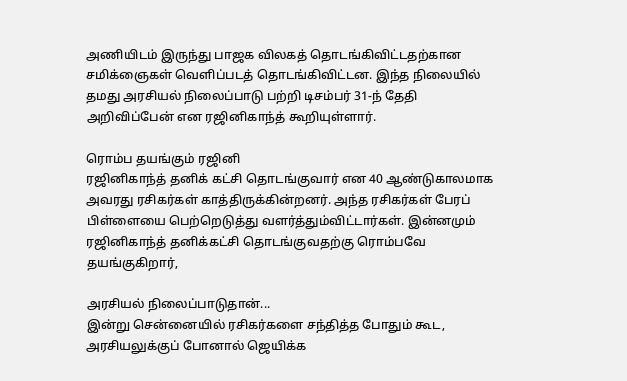அணியிடம் இருந்து பாஜக விலகத் தொடங்கிவிட்டதற்கான சமிக்ஞைகள் வெளிப்படத் தொடங்கிவிட்டன. இந்த நிலையில் தமது அரசியல் நிலைப்பாடு பற்றி டிசம்பர் 31-ந் தேதி அறிவிப்பேன் என ரஜினிகாந்த் கூறியுள்ளார்.

ரொம்ப தயங்கும் ரஜினி
ரஜினிகாந்த் தனிக் கட்சி தொடங்குவார் என 40 ஆண்டுகாலமாக அவரது ரசிகர்கள் காத்திருக்கின்றனர். அந்த ரசிகர்கள் பேரப் பிள்ளையை பெற்றெடுத்து வளர்த்தும்விட்டார்கள். இன்னமும் ரஜினிகாந்த் தனிக்கட்சி தொடங்குவதற்கு ரொம்பவே தயங்குகிறார்,

அரசியல் நிலைப்பாடுதான்...
இன்று சென்னையில் ரசிகர்களை சந்தித்த போதும் கூட, அரசியலுக்குப் போனால் ஜெயிக்க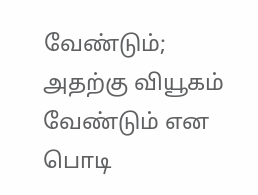வேண்டும்; அதற்கு வியூகம் வேண்டும் என பொடி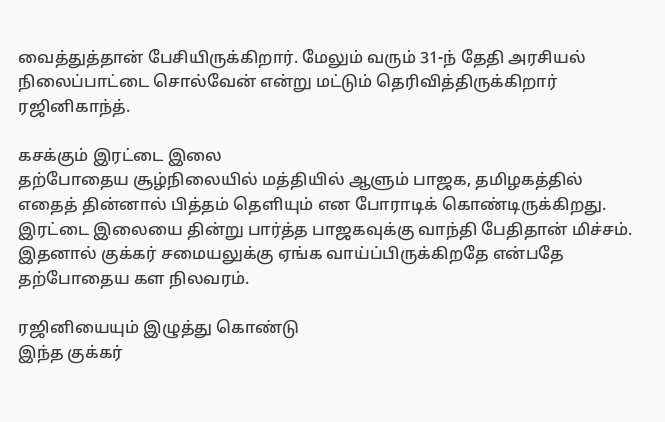வைத்துத்தான் பேசியிருக்கிறார். மேலும் வரும் 31-ந் தேதி அரசியல் நிலைப்பாட்டை சொல்வேன் என்று மட்டும் தெரிவித்திருக்கிறார் ரஜினிகாந்த்.

கசக்கும் இரட்டை இலை
தற்போதைய சூழ்நிலையில் மத்தியில் ஆளும் பாஜக, தமிழகத்தில் எதைத் தின்னால் பித்தம் தெளியும் என போராடிக் கொண்டிருக்கிறது. இரட்டை இலையை தின்று பார்த்த பாஜகவுக்கு வாந்தி பேதிதான் மிச்சம். இதனால் குக்கர் சமையலுக்கு ஏங்க வாய்ப்பிருக்கிறதே என்பதே தற்போதைய கள நிலவரம்.

ரஜினியையும் இழுத்து கொண்டு
இந்த குக்கர்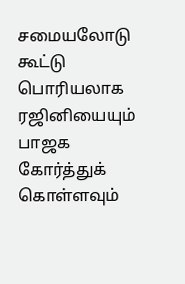சமையலோடு கூட்டு பொரியலாக ரஜினியையும் பாஜக கோர்த்துக் கொள்ளவும்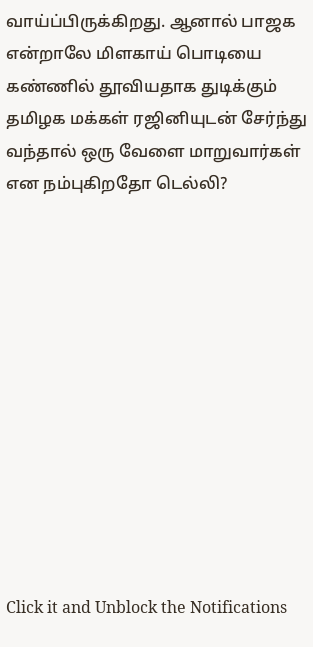வாய்ப்பிருக்கிறது. ஆனால் பாஜக என்றாலே மிளகாய் பொடியை கண்ணில் தூவியதாக துடிக்கும் தமிழக மக்கள் ரஜினியுடன் சேர்ந்து வந்தால் ஒரு வேளை மாறுவார்கள் என நம்புகிறதோ டெல்லி?












Click it and Unblock the Notifications